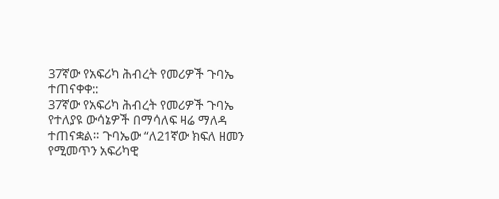37ኛው የአፍሪካ ሕብረት የመሪዎች ጉባኤ ተጠናቀቀ::
37ኛው የአፍሪካ ሕብረት የመሪዎች ጉባኤ የተለያዩ ውሳኔዎች በማሳለፍ ዛሬ ማለዳ ተጠናቋል። ጉባኤው “ለ21ኛው ክፍለ ዘመን የሚመጥን አፍሪካዊ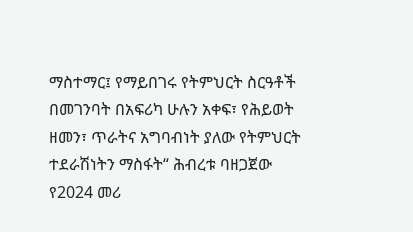ማስተማር፤ የማይበገሩ የትምህርት ስርዓቶች በመገንባት በአፍሪካ ሁሉን አቀፍ፣ የሕይወት ዘመን፣ ጥራትና አግባብነት ያለው የትምህርት ተደራሽነትን ማስፋት“ ሕብረቱ ባዘጋጀው የ2024 መሪ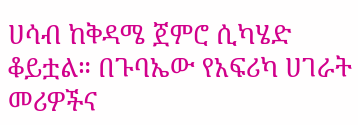ሀሳብ ከቅዳሜ ጀምሮ ሲካሄድ ቆይቷል። በጉባኤው የአፍሪካ ሀገራት መሪዎችና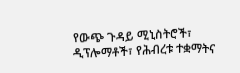የውጭ ጉዳይ ሚኒስትሮች፣ ዲፕሎማቶች፣ የሕብረቱ ተቋማትና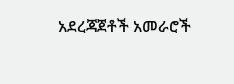አደረጃጀቶች አመራሮች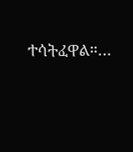ተሳትፈዋል።…